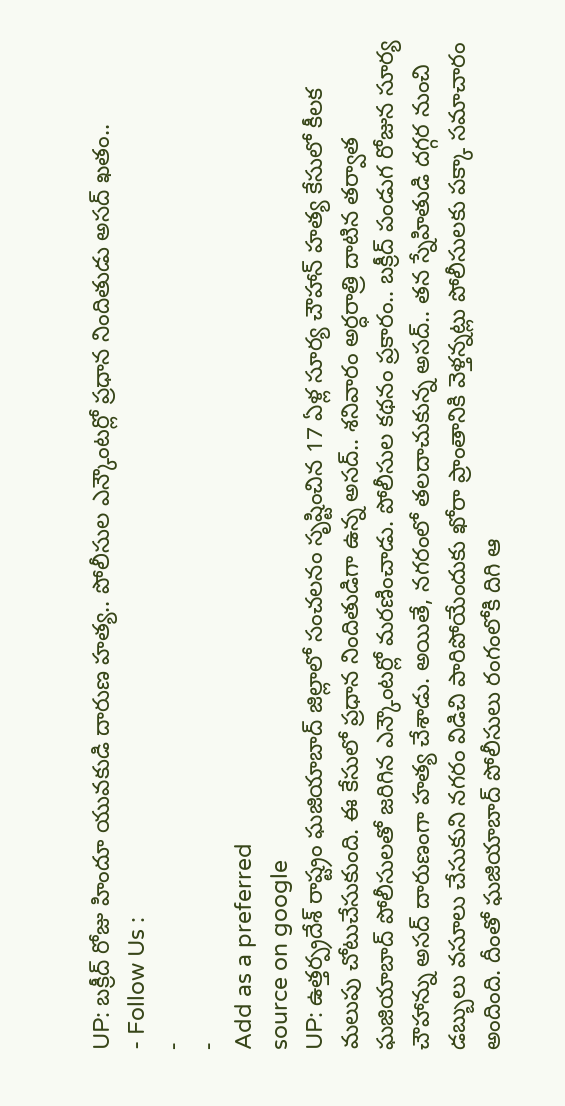UP: బక్రీద్ రోజు హిందూ యువకుడి దారుణ హత్య.. పోలీసుల ఎన్కౌంటర్లో ప్రధాన నిందితుడు అసద్ ఖతం..
- Follow Us :
-
-
Add as a preferred
source on google
UP: ఉత్తర్ప్రదేశ్ రాష్ట్రం ఘజియాబాద్ జిల్లాలో సంచలనం సృష్టించిన 17 ఏళ్ల సూర్య చౌహాన్ హత్య కేసులో కీలక మలుపు చోటుచేసుకుంది. ఈ కేసులో ప్రధాన నిందితుడిగా ఉన్న అసద్.. శనివారం అర్ధరాత్రి దాటిన తర్వాత ఘజియాబాద్ పోలీసులతో జరిగిన ఎన్కౌంటర్లో మరణించాడు. పోలీసుల కథనం ప్రకారం.. బక్రీద్ పండుగ రోజున సూర్య చౌహాన్ను అసద్ దారుణంగా హత్య చేశాడు. అయితే, నగరంలో తలదాచుకున్న అసద్.. తన స్నేహితుడి దగ్గర నుంచి డబ్బులు వసూలు చేసుకుని నగరం విడిచి పారిపోయేందుకు ఖోరా ప్రాంతానికి వెళ్తన్నట్లు పోలీసులకు పక్కా సమాచారం అందింది. దీంతో ఘజియాబాద్ పోలీసులు రంగంలోకి దిగి ఆ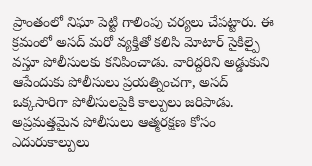ప్రాంతంలో నిఘా పెట్టి గాలింపు చర్యలు చేపట్టారు. ఈ క్రమంలో అసద్ మరో వ్యక్తితో కలిసి మోటార్ సైకిల్పై వస్తూ పోలీసులకు కనిపించాడు. వారిద్దరిని అడ్డుకుని ఆపేందుకు పోలీసులు ప్రయత్నించగా, అసద్ ఒక్కసారిగా పోలీసులపైకి కాల్పులు జరిపాడు. అప్రమత్తమైన పోలీసులు ఆత్మరక్షణ కోసం ఎదురుకాల్పులు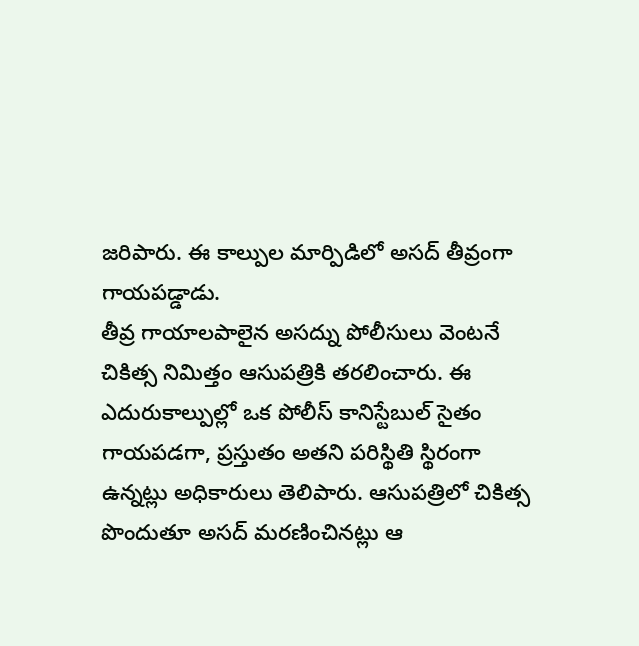జరిపారు. ఈ కాల్పుల మార్పిడిలో అసద్ తీవ్రంగా గాయపడ్డాడు.
తీవ్ర గాయాలపాలైన అసద్ను పోలీసులు వెంటనే చికిత్స నిమిత్తం ఆసుపత్రికి తరలించారు. ఈ ఎదురుకాల్పుల్లో ఒక పోలీస్ కానిస్టేబుల్ సైతం గాయపడగా, ప్రస్తుతం అతని పరిస్థితి స్థిరంగా ఉన్నట్లు అధికారులు తెలిపారు. ఆసుపత్రిలో చికిత్స పొందుతూ అసద్ మరణించినట్లు ఆ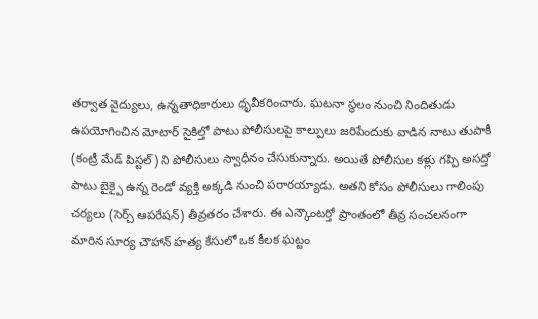తర్వాత వైద్యులు, ఉన్నతాధికారులు ధృవీకరించారు. ఘటనా స్థలం నుంచి నిందితుడు ఉపయోగించిన మోటార్ సైకిల్తో పాటు పోలీసులపై కాల్పులు జరిపేందుకు వాడిన నాటు తుపాకీ (కంట్రీ మేడ్ పిస్టల్) ని పోలీసులు స్వాధీనం చేసుకున్నారు. అయితే పోలీసుల కళ్లు గప్పి అసద్తో పాటు బైక్పై ఉన్న రెండో వ్యక్తి అక్కడి నుంచి పరారయ్యాడు. అతని కోసం పోలీసులు గాలింపు చర్యలు (సెర్చ్ ఆపరేషన్) తీవ్రతరం చేశారు. ఈ ఎన్కౌంటర్తో ప్రాంతంలో తీవ్ర సంచలనంగా మారిన సూర్య చౌహాన్ హత్య కేసులో ఒక కీలక ఘట్టం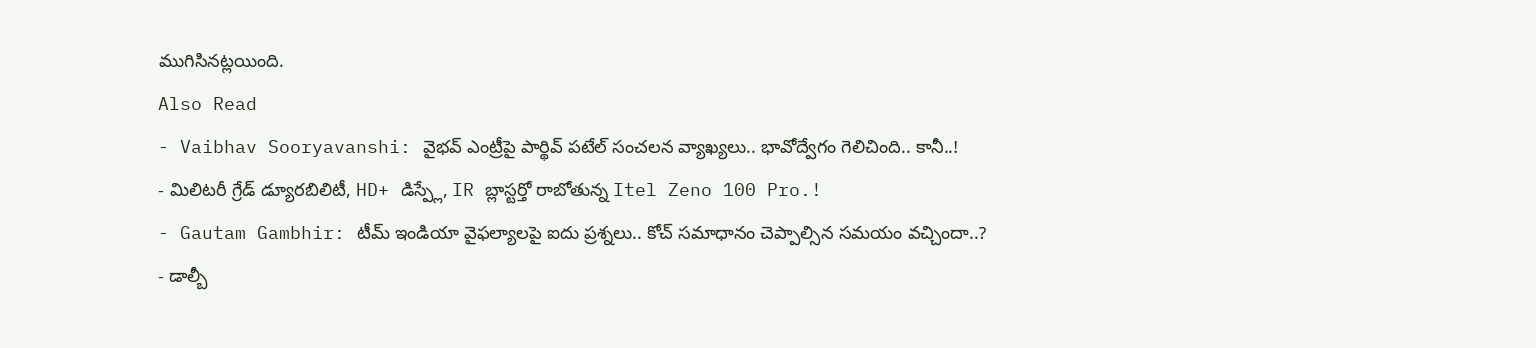ముగిసినట్లయింది.
Also Read
- Vaibhav Sooryavanshi: వైభవ్ ఎంట్రీపై పార్థివ్ పటేల్ సంచలన వ్యాఖ్యలు.. భావోద్వేగం గెలిచింది.. కానీ..!
- మిలిటరీ గ్రేడ్ డ్యూరబిలిటీ, HD+ డిస్ప్లే, IR బ్లాస్టర్తో రాబోతున్న Itel Zeno 100 Pro.!
- Gautam Gambhir: టీమ్ ఇండియా వైఫల్యాలపై ఐదు ప్రశ్నలు.. కోచ్ సమాధానం చెప్పాల్సిన సమయం వచ్చిందా..?
- డాల్బీ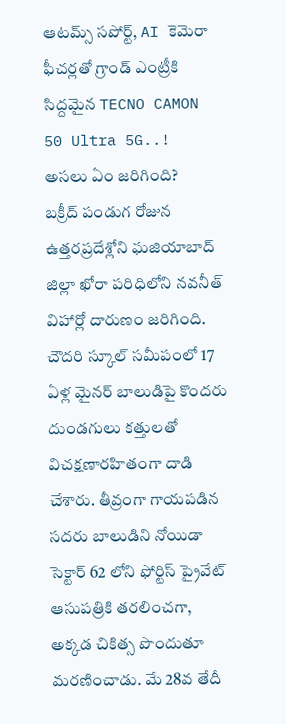ఆటమ్స్ సపోర్ట్, AI కెమెరా ఫీచర్లతో గ్రాండ్ ఎంట్రీకి సిద్దమైన TECNO CAMON 50 Ultra 5G..!
అసలు ఏం జరిగింది?
బక్రీద్ పండుగ రోజున ఉత్తరప్రదేశ్లోని ఘజియాబాద్ జిల్లా ఖోరా పరిధిలోని నవనీత్ విహార్లో దారుణం జరిగింది. చౌదరి స్కూల్ సమీపంలో 17 ఏళ్ల మైనర్ బాలుడిపై కొందరు దుండగులు కత్తులతో విచక్షణారహితంగా దాడి చేశారు. తీవ్రంగా గాయపడిన సదరు బాలుడిని నోయిడా సెక్టార్ 62 లోని ఫోర్టిస్ ప్రైవేట్ ఆసుపత్రికి తరలించగా, అక్కడ చికిత్స పొందుతూ మరణించాడు. మే 28వ తేదీ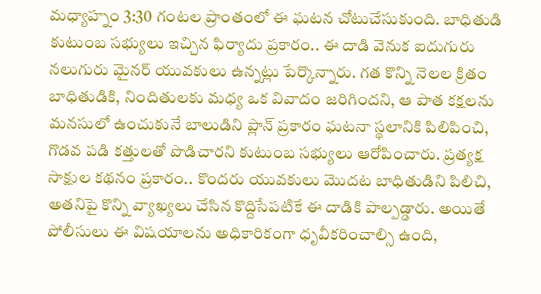మధ్యాహ్నం 3:30 గంటల ప్రాంతంలో ఈ ఘటన చోటుచేసుకుంది. బాధితుడి కుటుంబ సభ్యులు ఇచ్చిన ఫిర్యాదు ప్రకారం.. ఈ దాడి వెనుక ఐదుగురు నలుగురు మైనర్ యువకులు ఉన్నట్లు పేర్కొన్నారు. గత కొన్ని నెలల క్రితం బాధితుడికి, నిందితులకు మధ్య ఒక వివాదం జరిగిందని, ఆ పాత కక్షలను మనసులో ఉంచుకునే బాలుడిని ప్లాన్ ప్రకారం ఘటనా స్థలానికి పిలిపించి, గొడవ పడి కత్తులతో పొడిచారని కుటుంబ సభ్యులు ఆరోపించారు. ప్రత్యక్ష సాక్షుల కథనం ప్రకారం.. కొందరు యువకులు మొదట బాధితుడిని పిలిచి, అతనిపై కొన్ని వ్యాఖ్యలు చేసిన కొద్దిసేపటికే ఈ దాడికి పాల్పడ్డారు. అయితే పోలీసులు ఈ విషయాలను అధికారికంగా ధృవీకరించాల్సి ఉంది,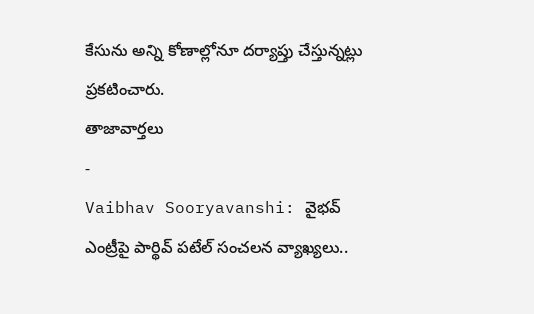కేసును అన్ని కోణాల్లోనూ దర్యాప్తు చేస్తున్నట్లు ప్రకటించారు.
తాజావార్తలు
-
Vaibhav Sooryavanshi: వైభవ్ ఎంట్రీపై పార్థివ్ పటేల్ సంచలన వ్యాఖ్యలు..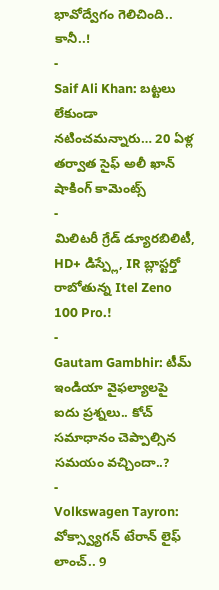భావోద్వేగం గెలిచింది.. కానీ..!
-
Saif Ali Khan: బట్టలు లేకుండా నటించమన్నారు… 20 ఏళ్ల తర్వాత సైఫ్ అలీ ఖాన్ షాకింగ్ కామెంట్స్
-
మిలిటరీ గ్రేడ్ డ్యూరబిలిటీ, HD+ డిస్ప్లే, IR బ్లాస్టర్తో రాబోతున్న Itel Zeno 100 Pro.!
-
Gautam Gambhir: టీమ్ ఇండియా వైఫల్యాలపై ఐదు ప్రశ్నలు.. కోచ్ సమాధానం చెప్పాల్సిన సమయం వచ్చిందా..?
-
Volkswagen Tayron: వోక్స్వ్యాగన్ టేరాన్ లైఫ్ లాంచ్.. 9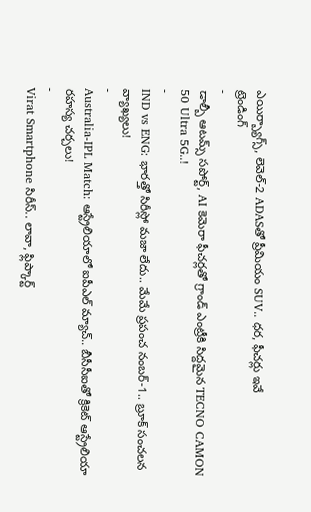ఎయిర్బ్యాగ్స్, లెవెల్-2 ADASతో ప్రీమియం SUV.. ధర, ఫీచర్లు ఇవే
ట్రెండింగ్
-
డాల్బీ ఆటమ్స్ సపోర్ట్, AI కెమెరా ఫీచర్లతో గ్రాండ్ ఎంట్రీకి సిద్దమైన TECNO CAMON 50 Ultra 5G..!
-
IND vs ENG: భారత్తో సిరీస్లో మజా లేదు.. మేమే ప్రపంచ నంబర్-1.. బ్రూక్ సంచలన వ్యాఖ్యలు!
-
Australia-IPL Match: ఆస్ట్రేలియాలో ఐపీఎల్ మ్యాచ్.. బీసీసీఐతో క్రికెట్ ఆస్ట్రేలియా రహస్య చర్చలు!
-
Virat Smartphone సిరీస్.. లావా, ఫ్లిప్కార్ట్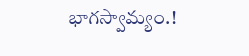భాగస్వామ్యం.!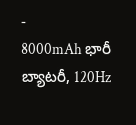-
8000mAh భారీ బ్యాటరీ, 120Hz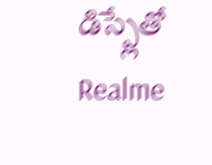డిస్ప్లేతో Realme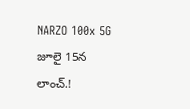NARZO 100x 5G జూలై 15న లాంచ్.!